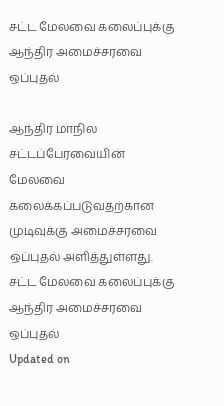சட்ட மேலவை கலைப்புக்கு ஆந்திர அமைச்சரவை ஒப்புதல்

ஆந்திர மாநில சட்டப்பேரவையின் மேலவை கலைக்கப்படுவதற்கான முடிவுக்கு அமைச்சரவை ஒப்புதல் அளித்துள்ளது.
சட்ட மேலவை கலைப்புக்கு ஆந்திர அமைச்சரவை ஒப்புதல்
Updated on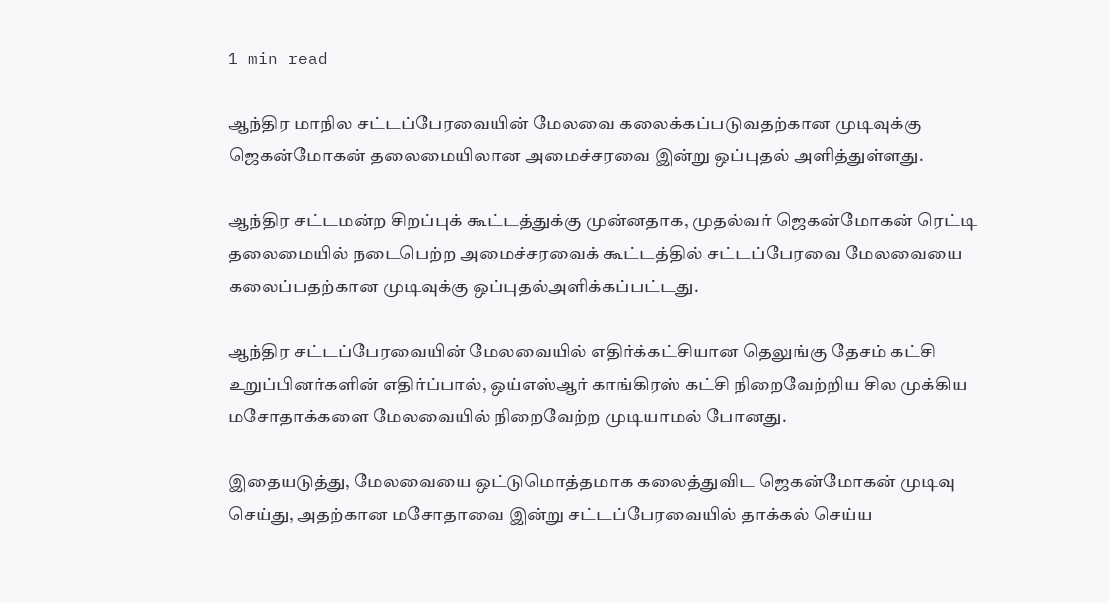1 min read

ஆந்திர மாநில சட்டப்பேரவையின் மேலவை கலைக்கப்படுவதற்கான முடிவுக்கு ஜெகன்மோகன் தலைமையிலான அமைச்சரவை இன்று ஒப்புதல் அளித்துள்ளது.

ஆந்திர சட்டமன்ற சிறப்புக் கூட்டத்துக்கு முன்னதாக, முதல்வர் ஜெகன்மோகன் ரெட்டி தலைமையில் நடைபெற்ற அமைச்சரவைக் கூட்டத்தில் சட்டப்பேரவை மேலவையை கலைப்பதற்கான முடிவுக்கு ஒப்புதல்அளிக்கப்பட்டது.

ஆந்திர சட்டப்பேரவையின் மேலவையில் எதிர்க்கட்சியான தெலுங்கு தேசம் கட்சி உறுப்பினர்களின் எதிர்ப்பால், ஒய்எஸ்ஆர் காங்கிரஸ் கட்சி நிறைவேற்றிய சில முக்கிய மசோதாக்களை மேலவையில் நிறைவேற்ற முடியாமல் போனது.

இதையடுத்து, மேலவையை ஒட்டுமொத்தமாக கலைத்துவிட ஜெகன்மோகன் முடிவு செய்து, அதற்கான மசோதாவை இன்று சட்டப்பேரவையில் தாக்கல் செய்ய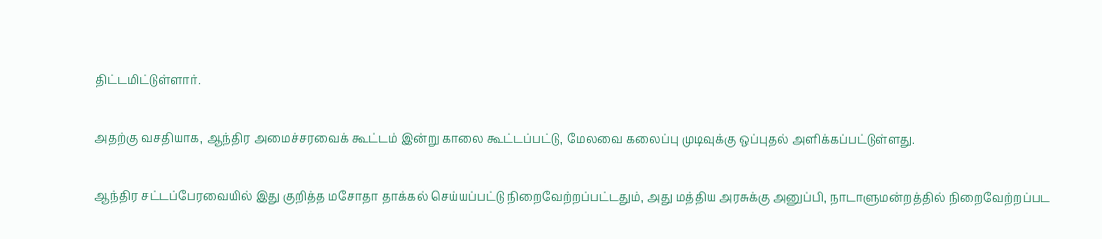திட்டமிட்டுள்ளார்.

அதற்கு வசதியாக, ஆந்திர அமைச்சரவைக் கூட்டம் இன்று காலை கூட்டப்பட்டு, மேலவை கலைப்பு முடிவுக்கு ஒப்புதல் அளிக்கப்பட்டுள்ளது.

ஆந்திர சட்டப்பேரவையில் இது குறித்த மசோதா தாக்கல் செய்யப்பட்டு நிறைவேற்றப்பட்டதும், அது மத்திய அரசுக்கு அனுப்பி, நாடாளுமன்றத்தில் நிறைவேற்றப்பட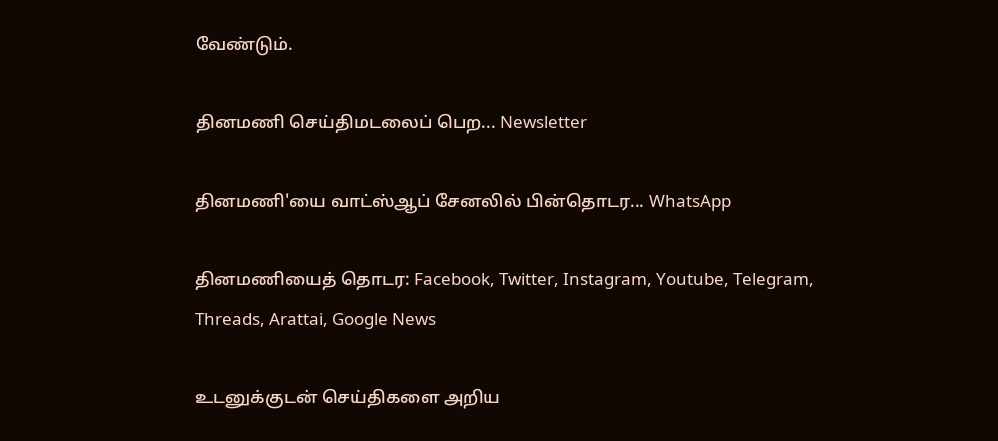வேண்டும்.

தினமணி செய்திமடலைப் பெற... Newsletter

தினமணி'யை வாட்ஸ்ஆப் சேனலில் பின்தொடர... WhatsApp

தினமணியைத் தொடர: Facebook, Twitter, Instagram, Youtube, Telegram, Threads, Arattai, Google News

உடனுக்குடன் செய்திகளை அறிய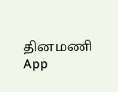தினமணி App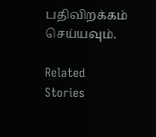பதிவிறக்கம் செய்யவும்.

Related Stories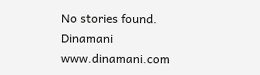No stories found.
Dinamani
www.dinamani.com